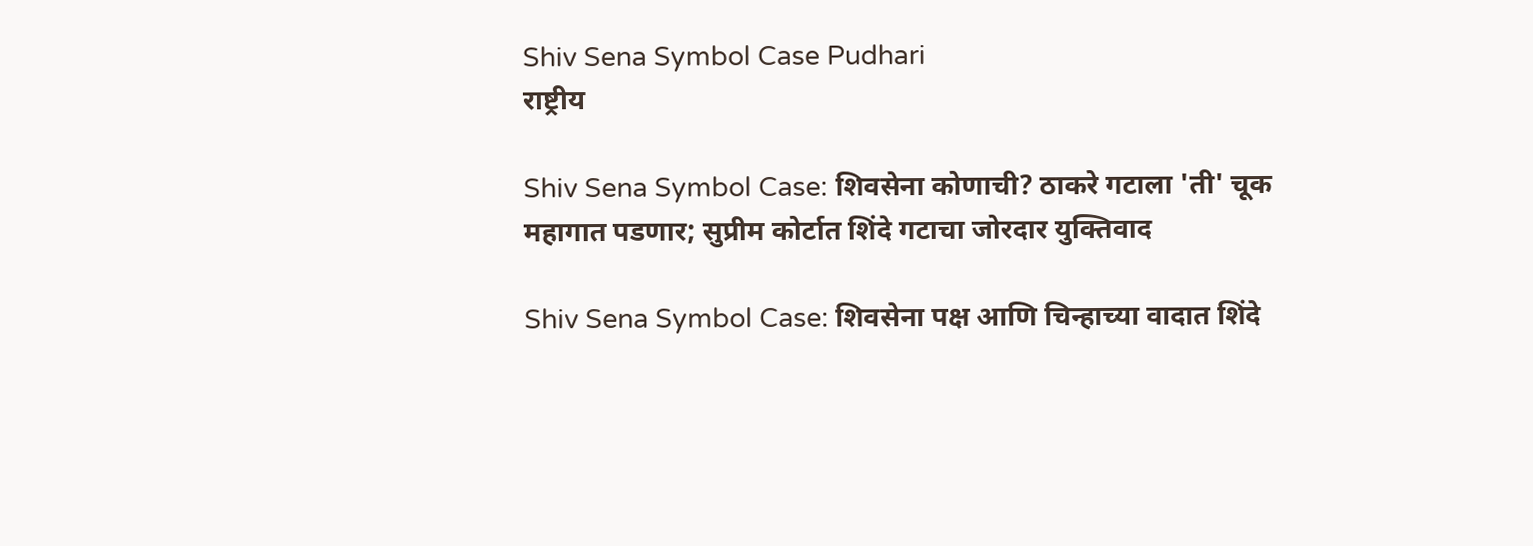Shiv Sena Symbol Case Pudhari
राष्ट्रीय

Shiv Sena Symbol Case: शिवसेना कोणाची? ठाकरे गटाला 'ती' चूक महागात पडणार; सुप्रीम कोर्टात शिंदे गटाचा जोरदार युक्तिवाद

Shiv Sena Symbol Case: शिवसेना पक्ष आणि चिन्हाच्या वादात शिंदे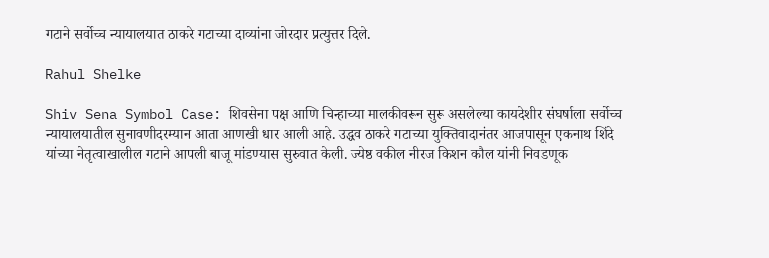गटाने सर्वोच्च न्यायालयात ठाकरे गटाच्या दाव्यांना जोरदार प्रत्युत्तर दिले.

Rahul Shelke

Shiv Sena Symbol Case: शिवसेना पक्ष आणि चिन्हाच्या मालकीवरून सुरू असलेल्या कायदेशीर संघर्षाला सर्वोच्च न्यायालयातील सुनावणीदरम्यान आता आणखी धार आली आहे. उद्धव ठाकरे गटाच्या युक्तिवादानंतर आजपासून एकनाथ शिंदे यांच्या नेतृत्वाखालील गटाने आपली बाजू मांडण्यास सुरुवात केली. ज्येष्ठ वकील नीरज किशन कौल यांनी निवडणूक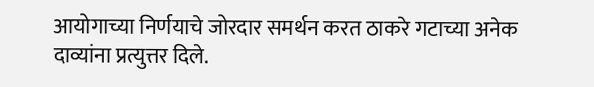आयोगाच्या निर्णयाचे जोरदार समर्थन करत ठाकरे गटाच्या अनेक दाव्यांना प्रत्युत्तर दिले.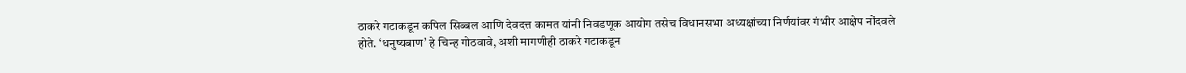ठाकरे गटाकडून कपिल सिब्बल आणि देवदत्त कामत यांनी निवडणूक आयोग तसेच विधानसभा अध्यक्षांच्या निर्णयांवर गंभीर आक्षेप नोंदवले होते. ‘धनुष्यबाण’ हे चिन्ह गोठवावे, अशी मागणीही ठाकरे गटाकडून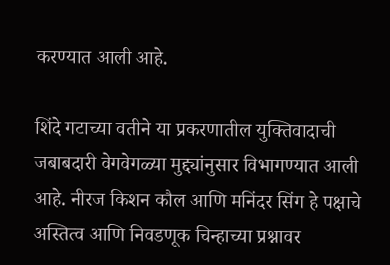करण्यात आली आहे.

शिंदे गटाच्या वतीने या प्रकरणातील युक्तिवादाची जबाबदारी वेगवेगळ्या मुद्द्यांनुसार विभागण्यात आली आहे. नीरज किशन कौल आणि मनिंदर सिंग हे पक्षाचे अस्तित्व आणि निवडणूक चिन्हाच्या प्रश्नावर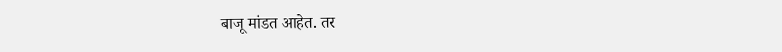बाजू मांडत आहेत. तर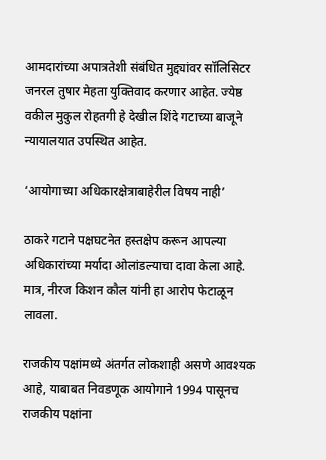आमदारांच्या अपात्रतेशी संबंधित मुद्द्यांवर सॉलिसिटर जनरल तुषार मेहता युक्तिवाद करणार आहेत. ज्येष्ठ वकील मुकुल रोहतगी हे देखील शिंदे गटाच्या बाजूने न्यायालयात उपस्थित आहेत.

‘आयोगाच्या अधिकारक्षेत्राबाहेरील विषय नाही’

ठाकरे गटाने पक्षघटनेत हस्तक्षेप करून आपल्या अधिकारांच्या मर्यादा ओलांडल्याचा दावा केला आहे. मात्र, नीरज किशन कौल यांनी हा आरोप फेटाळून लावला.

राजकीय पक्षांमध्ये अंतर्गत लोकशाही असणे आवश्यक आहे, याबाबत निवडणूक आयोगाने 1994 पासूनच राजकीय पक्षांना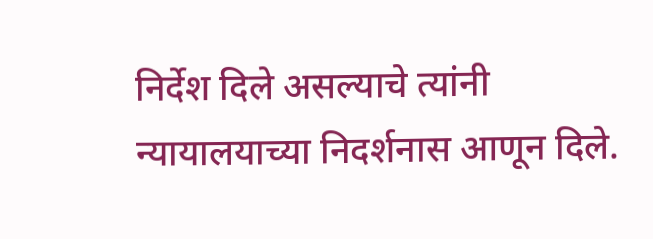निर्देश दिले असल्याचे त्यांनी न्यायालयाच्या निदर्शनास आणून दिले.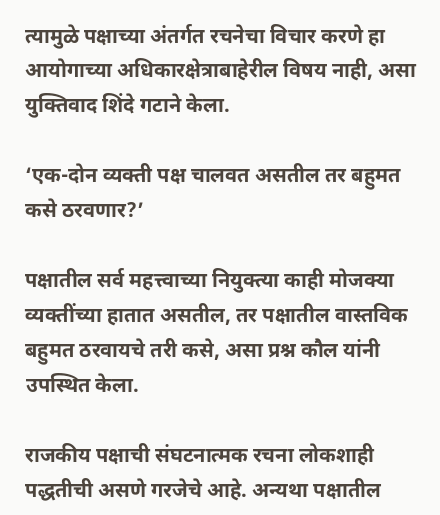त्यामुळे पक्षाच्या अंतर्गत रचनेचा विचार करणे हा आयोगाच्या अधिकारक्षेत्राबाहेरील विषय नाही, असा युक्तिवाद शिंदे गटाने केला.

‘एक-दोन व्यक्ती पक्ष चालवत असतील तर बहुमत कसे ठरवणार?’

पक्षातील सर्व महत्त्वाच्या नियुक्त्या काही मोजक्या व्यक्तींच्या हातात असतील, तर पक्षातील वास्तविक बहुमत ठरवायचे तरी कसे, असा प्रश्न कौल यांनी उपस्थित केला.

राजकीय पक्षाची संघटनात्मक रचना लोकशाही पद्धतीची असणे गरजेचे आहे. अन्यथा पक्षातील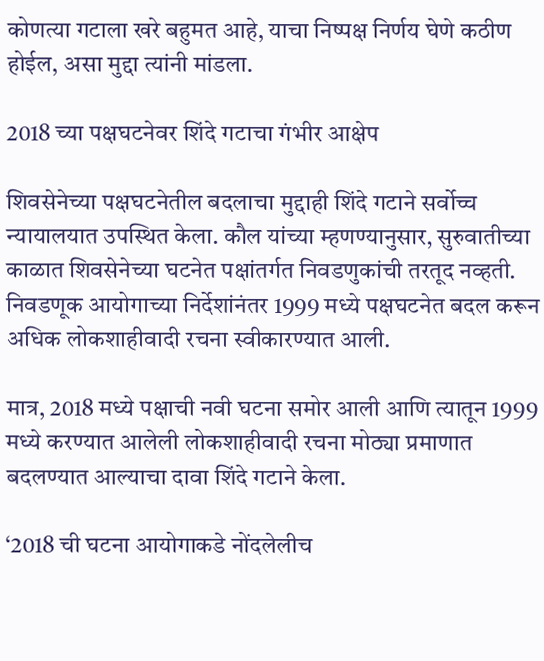कोणत्या गटाला खरे बहुमत आहे, याचा निष्पक्ष निर्णय घेणे कठीण होईल, असा मुद्दा त्यांनी मांडला.

2018 च्या पक्षघटनेवर शिंदे गटाचा गंभीर आक्षेप

शिवसेनेच्या पक्षघटनेतील बदलाचा मुद्दाही शिंदे गटाने सर्वोच्च न्यायालयात उपस्थित केला. कौल यांच्या म्हणण्यानुसार, सुरुवातीच्या काळात शिवसेनेच्या घटनेत पक्षांतर्गत निवडणुकांची तरतूद नव्हती. निवडणूक आयोगाच्या निर्देशांनंतर 1999 मध्ये पक्षघटनेत बदल करून अधिक लोकशाहीवादी रचना स्वीकारण्यात आली.

मात्र, 2018 मध्ये पक्षाची नवी घटना समोर आली आणि त्यातून 1999 मध्ये करण्यात आलेली लोकशाहीवादी रचना मोठ्या प्रमाणात बदलण्यात आल्याचा दावा शिंदे गटाने केला.

‘2018 ची घटना आयोगाकडे नोंदलेलीच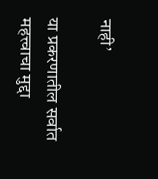नाही’

या प्रकरणातील सर्वात महत्त्वाचा मुद्दा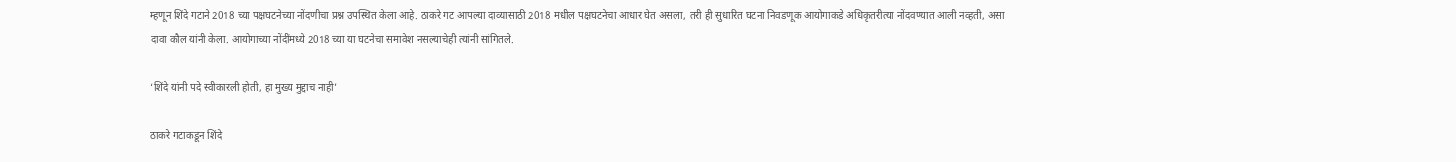म्हणून शिंदे गटाने 2018 च्या पक्षघटनेच्या नोंदणीचा प्रश्न उपस्थित केला आहे. ठाकरे गट आपल्या दाव्यासाठी 2018 मधील पक्षघटनेचा आधार घेत असला, तरी ही सुधारित घटना निवडणूक आयोगाकडे अधिकृतरीत्या नोंदवण्यात आली नव्हती, असा दावा कौल यांनी केला. आयोगाच्या नोंदींमध्ये 2018 च्या या घटनेचा समावेश नसल्याचेही त्यांनी सांगितले.

‘शिंदे यांनी पदे स्वीकारली होती, हा मुख्य मुद्दाच नाही’

ठाकरे गटाकडून शिंदे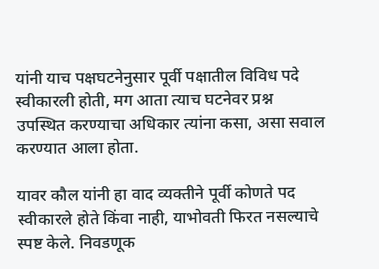यांनी याच पक्षघटनेनुसार पूर्वी पक्षातील विविध पदे स्वीकारली होती, मग आता त्याच घटनेवर प्रश्न उपस्थित करण्याचा अधिकार त्यांना कसा, असा सवाल करण्यात आला होता.

यावर कौल यांनी हा वाद व्यक्तीने पूर्वी कोणते पद स्वीकारले होते किंवा नाही, याभोवती फिरत नसल्याचे स्पष्ट केले. निवडणूक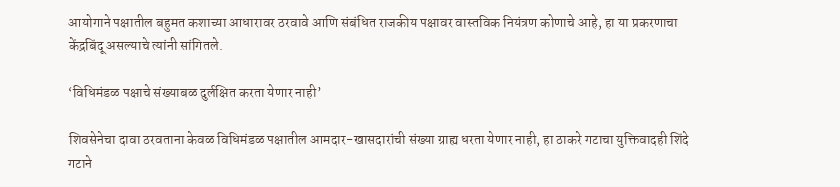आयोगाने पक्षातील बहुमत कशाच्या आधारावर ठरवावे आणि संबंधित राजकीय पक्षावर वास्तविक नियंत्रण कोणाचे आहे, हा या प्रकरणाचा केंद्रबिंदू असल्याचे त्यांनी सांगितले.

‘विधिमंडळ पक्षाचे संख्याबळ दुर्लक्षित करता येणार नाही’

शिवसेनेचा दावा ठरवताना केवळ विधिमंडळ पक्षातील आमदार-खासदारांची संख्या ग्राह्य धरता येणार नाही, हा ठाकरे गटाचा युक्तिवादही शिंदे गटाने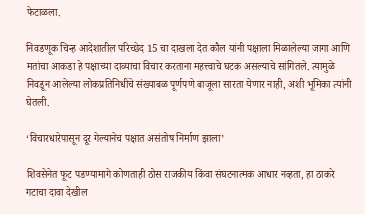फेटाळला.

निवडणूक चिन्ह आदेशातील परिच्छेद 15 चा दाखला देत कौल यांनी पक्षाला मिळालेल्या जागा आणि मतांचा आकडा हे पक्षाच्या दाव्याचा विचार करताना महत्त्वाचे घटक असल्याचे सांगितले. त्यामुळे निवडून आलेल्या लोकप्रतिनिधींचे संख्याबळ पूर्णपणे बाजूला सारता येणार नाही, अशी भूमिका त्यांनी घेतली.

‘विचारधारेपासून दूर गेल्यानेच पक्षात असंतोष निर्माण झाला’

शिवसेनेत फूट पडण्यामागे कोणताही ठोस राजकीय किंवा संघटनात्मक आधार नव्हता, हा ठाकरे गटाचा दावा देखील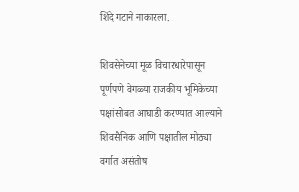शिंदे गटाने नाकारला.

शिवसेनेच्या मूळ विचारधारेपासून पूर्णपणे वेगळ्या राजकीय भूमिकेच्या पक्षांसोबत आघाडी करण्यात आल्याने शिवसैनिक आणि पक्षातील मोठ्या वर्गात असंतोष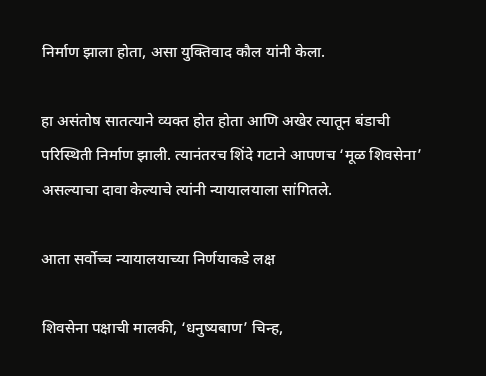निर्माण झाला होता, असा युक्तिवाद कौल यांनी केला.

हा असंतोष सातत्याने व्यक्त होत होता आणि अखेर त्यातून बंडाची परिस्थिती निर्माण झाली. त्यानंतरच शिंदे गटाने आपणच ‘मूळ शिवसेना’ असल्याचा दावा केल्याचे त्यांनी न्यायालयाला सांगितले.

आता सर्वोच्च न्यायालयाच्या निर्णयाकडे लक्ष

शिवसेना पक्षाची मालकी, ‘धनुष्यबाण’ चिन्ह,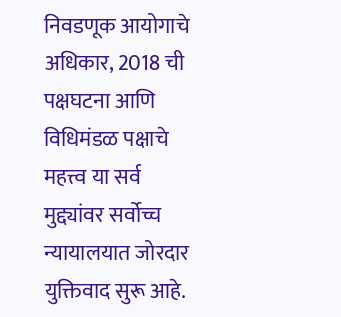निवडणूक आयोगाचे अधिकार, 2018 ची पक्षघटना आणि विधिमंडळ पक्षाचे महत्त्व या सर्व मुद्द्यांवर सर्वोच्च न्यायालयात जोरदार युक्तिवाद सुरू आहे.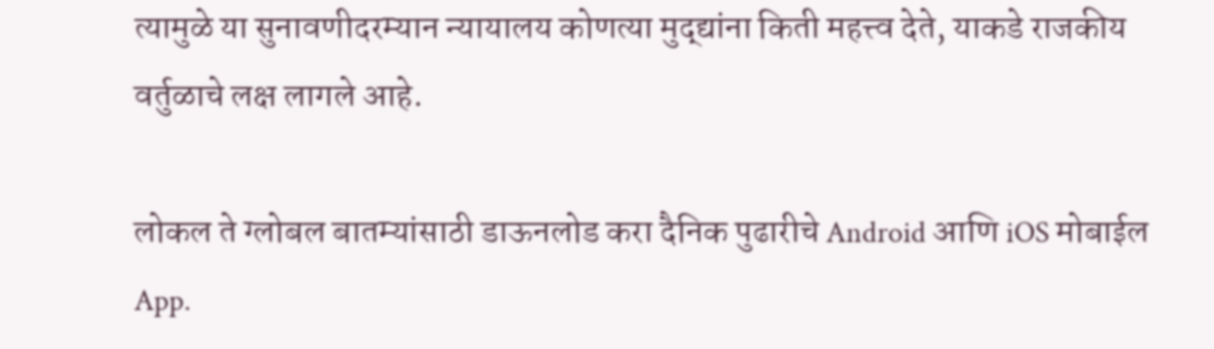त्यामुळे या सुनावणीदरम्यान न्यायालय कोणत्या मुद्द्यांना किती महत्त्व देते, याकडे राजकीय वर्तुळाचे लक्ष लागले आहे.

लोकल ते ग्लोबल बातम्यांसाठी डाऊनलोड करा दैनिक पुढारीचे Android आणि iOS मोबाईल App.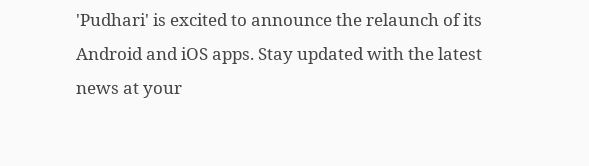'Pudhari' is excited to announce the relaunch of its Android and iOS apps. Stay updated with the latest news at your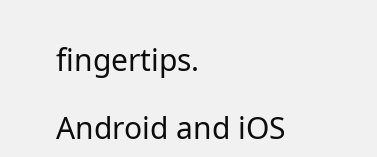fingertips.

Android and iOS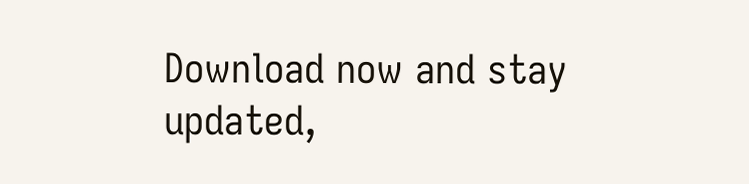Download now and stay updated,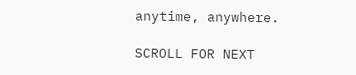anytime, anywhere.

SCROLL FOR NEXT